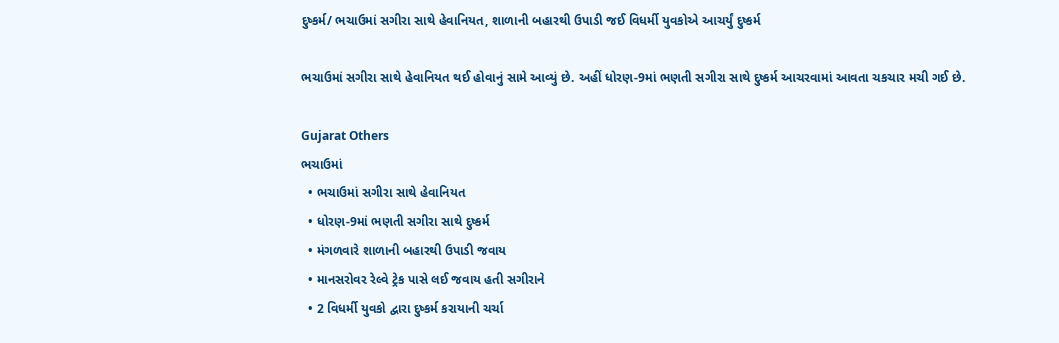દુષ્કર્મ/ ભચાઉમાં સગીરા સાથે હેવાનિયત, શાળાની બહારથી ઉપાડી જઈ વિધર્મી યુવકોએ આચર્યું દુષ્કર્મ

ભચાઉમાં સગીરા સાથે હેવાનિયત થઈ હોવાનું સામે આવ્યું છે. અહીં ધોરણ-9માં ભણતી સગીરા સાથે દુષ્કર્મ આચરવામાં આવતા ચકચાર મચી ગઈ છે.

Gujarat Others
ભચાઉમાં
  • ભચાઉમાં સગીરા સાથે હેવાનિયત
  • ધોરણ-9માં ભણતી સગીરા સાથે દુષ્કર્મ
  • મંગળવારે શાળાની બહારથી ઉપાડી જવાય
  • માનસરોવર રેલ્વે ટ્રેક પાસે લઈ જવાય હતી સગીરાને
  • 2 વિધર્મી યુવકો દ્વારા દુષ્કર્મ કરાયાની ચર્ચા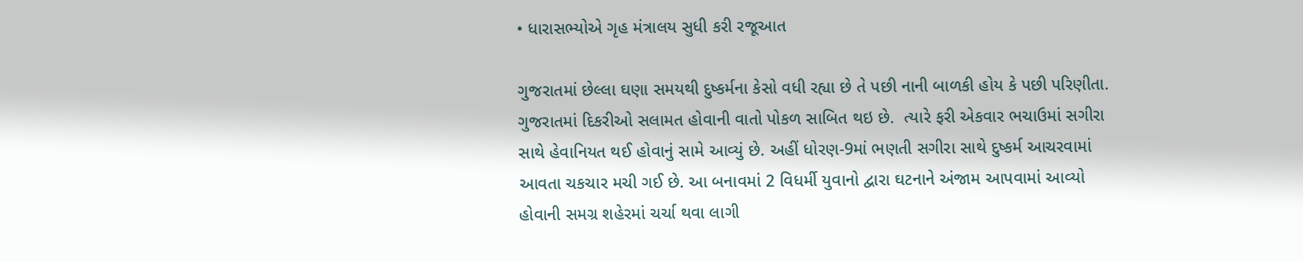• ધારાસભ્યોએ ગૃહ મંત્રાલય સુધી કરી રજૂઆત

ગુજરાતમાં છેલ્લા ઘણા સમયથી દુષ્કર્મના કેસો વધી રહ્યા છે તે પછી નાની બાળકી હોય કે પછી પરિણીતા. ગુજરાતમાં દિકરીઓ સલામત હોવાની વાતો પોકળ સાબિત થઇ છે.  ત્યારે ફરી એકવાર ભચાઉમાં સગીરા સાથે હેવાનિયત થઈ હોવાનું સામે આવ્યું છે. અહીં ધોરણ-9માં ભણતી સગીરા સાથે દુષ્કર્મ આચરવામાં આવતા ચકચાર મચી ગઈ છે. આ બનાવમાં 2 વિધર્મી યુવાનો દ્વારા ઘટનાને અંજામ આપવામાં આવ્યો હોવાની સમગ્ર શહેરમાં ચર્ચા થવા લાગી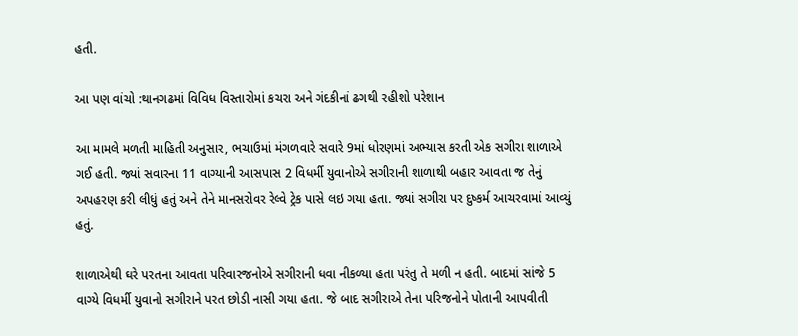હતી.

આ પણ વાંચો :થાનગઢમાં વિવિધ વિસ્તારોમાં કચરા અને ગંદકીનાં ઢગથી રહીશો પરેશાન

આ મામલે મળતી માહિતી અનુસાર, ભચાઉમાં મંગળવારે સવારે 9માં ધોરણમાં અભ્યાસ કરતી એક સગીરા શાળાએ ગઈ હતી. જ્યાં સવારના 11 વાગ્યાની આસપાસ 2 વિધર્મી યુવાનોએ સગીરાની શાળાથી બહાર આવતા જ તેનું અપહરણ કરી લીધું હતું અને તેને માનસરોવર રેલ્વે ટ્રેક પાસે લઇ ગયા હતા. જ્યાં સગીરા પર દુષ્કર્મ આચરવામાં આવ્યું હતું.

શાળાએથી ઘરે પરતના આવતા પરિવારજનોએ સગીરાની ધવા નીકળ્યા હતા પરંતુ તે મળી ન હતી. બાદમાં સાંજે 5 વાગ્યે વિધર્મી યુવાનો સગીરાને પરત છોડી નાસી ગયા હતા. જે બાદ સગીરાએ તેના પરિજનોને પોતાની આપવીતી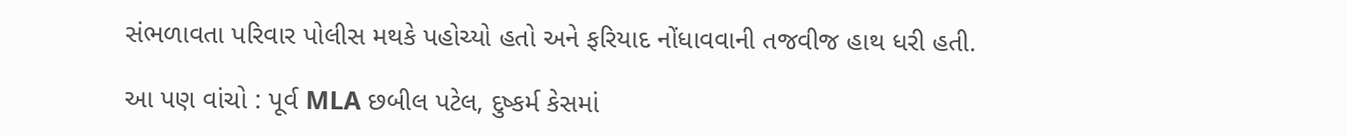સંભળાવતા પરિવાર પોલીસ મથકે પહોચ્યો હતો અને ફરિયાદ નોંધાવવાની તજવીજ હાથ ધરી હતી.

આ પણ વાંચો : પૂર્વ MLA છબીલ પટેલ, દુષ્કર્મ કેસમાં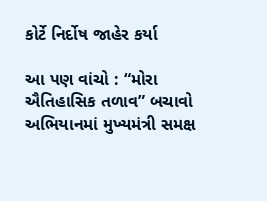કોર્ટે નિર્દોષ જાહેર કર્યા

આ પણ વાંચો : “મોરા ઐતિહાસિક તળાવ” બચાવો અભિયાનમાં મુખ્યમંત્રી સમક્ષ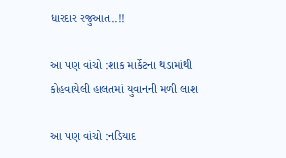ધારદાર રજુઆત..!!

આ પણ વાંચો :શાક માર્કેટના થડામાંથી કોહવાયેલી હાલતમાં યુવાનની મળી લાશ

આ પણ વાંચો :નડિયાદ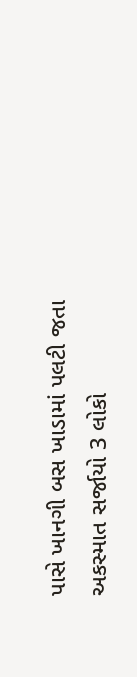પાસે ખાનગી બસ ખાડામાં પલટી જતા અકસ્માત સર્જાયો 3 લોકો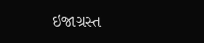ઇજાગ્રસ્ત